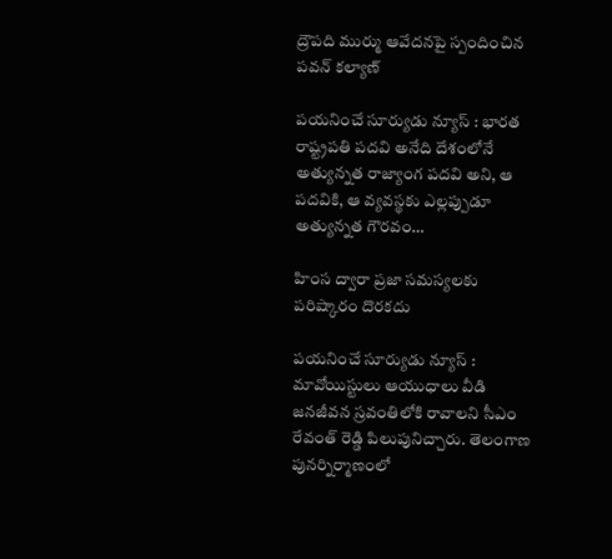ద్రౌపది ముర్ము ఆవేదనపై స్పందించిన పవన్ కల్యాణ్

పయనించే సూర్యుడు న్యూస్ : భారత రాష్ట్రపతి పదవి అనేది దేశంలోనే అత్యున్నత రాజ్యాంగ పదవి అని, ఆ పదవికి, ఆ వ్యవస్థకు ఎల్లప్పుడూ అత్యున్నత గౌరవం…

హింస ద్వారా ప్రజా సమస్యలకు పరిష్కారం దొరకదు

పయనించే సూర్యుడు న్యూస్ :  మావోయిస్టులు ఆయుధాలు వీడి జనజీవన స్రవంతిలోకి రావాలని సీఎం రేవంత్ రెడ్డి పిలుపునిచ్చారు. తెలంగాణ పునర్నిర్మాణంలో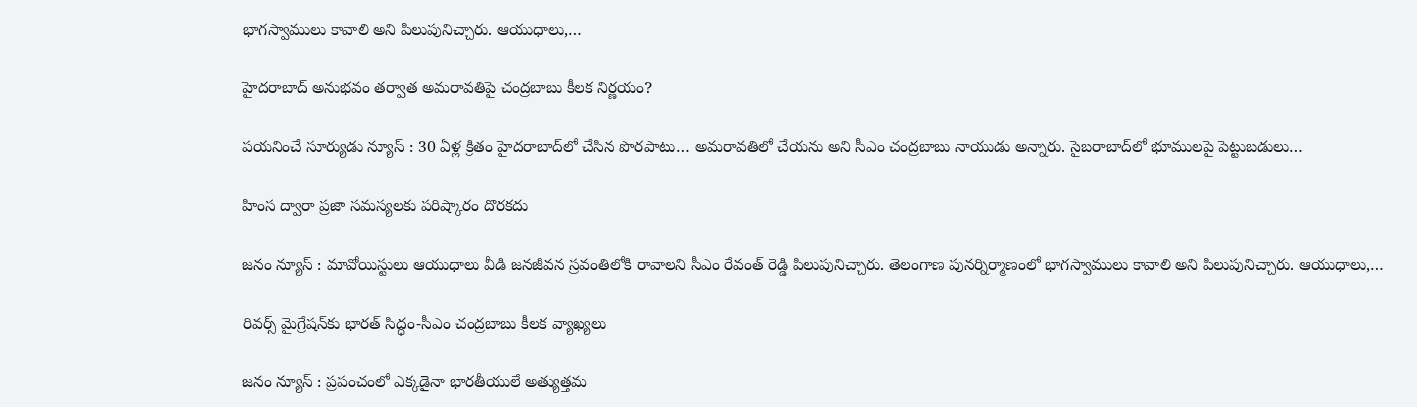భాగస్వాములు కావాలి అని పిలుపునిచ్చారు. ఆయుధాలు,…

హైదరాబాద్ అనుభవం తర్వాత అమరావతిపై చంద్రబాబు కీలక నిర్ణయం?

పయనించే సూర్యుడు న్యూస్ : 30 ఏళ్ల క్రితం హైదరాబాద్‌లో చేసిన పొరపాటు… అమరావతిలో చేయను అని సీఎం చంద్రబాబు నాయుడు అన్నారు. సైబరాబాద్‌లో భూములపై పెట్టుబడులు…

హింస ద్వారా ప్రజా సమస్యలకు పరిష్కారం దొరకదు

జనం న్యూస్ : మావోయిస్టులు ఆయుధాలు వీడి జనజీవన స్రవంతిలోకి రావాలని సీఎం రేవంత్ రెడ్డి పిలుపునిచ్చారు. తెలంగాణ పునర్నిర్మాణంలో భాగస్వాములు కావాలి అని పిలుపునిచ్చారు. ఆయుధాలు,…

రివర్స్ మైగ్రేషన్‌కు భారత్ సిద్ధం-సీఎం చంద్రబాబు కీలక వ్యాఖ్యలు

జనం న్యూస్ : ప్రపంచంలో ఎక్కడైనా భారతీయులే అత్యుత్తమ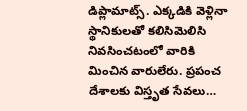డిప్లామాట్స్. ఎక్కడికి వెళ్లినా స్థానికులతో కలిసిమెలిసి నివసించటంలో వారికి మించిన వారులేరు. ప్రపంచ దేశాలకు విస్తృత సేవలు…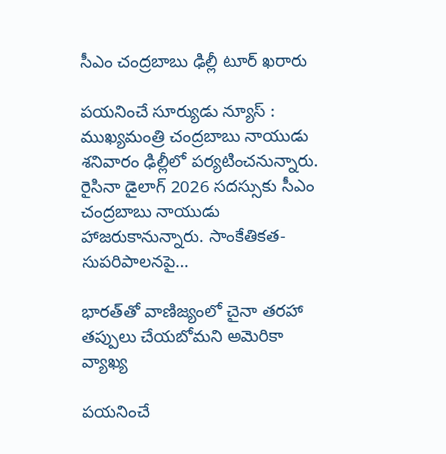సీఎం చంద్రబాబు ఢిల్లీ టూర్ ఖరారు

పయనించే సూర్యుడు న్యూస్ : ముఖ్యమంత్రి చంద్రబాబు నాయుడు శనివారం ఢిల్లీలో పర్యటించనున్నారు. రైసినా డైలాగ్ 2026 సదస్సుకు సీఎం చంద్రబాబు నాయుడు హాజరుకానున్నారు. సాంకేతికత- సుపరిపాలనపై…

భారత్‌తో వాణిజ్యంలో చైనా తరహా తప్పులు చేయబోమని అమెరికా వ్యాఖ్య

పయనించే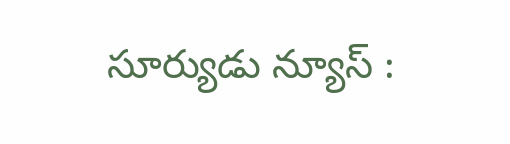సూర్యుడు న్యూస్ :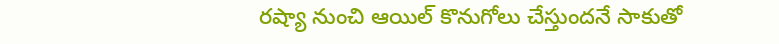రష్యా నుంచి ఆయిల్ కొనుగోలు చేస్తుందనే సాకుతో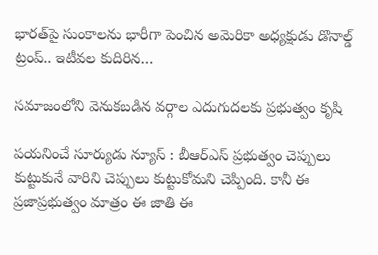భారత్‌పై సుంకాలను భారీగా పెంచిన అమెరికా అధ్యక్షుడు డొనాల్డ్ ట్రంప్.. ఇటీవల కుదిరిన…

సమాజంలోని వెనుకబడిన వర్గాల ఎదుగుదలకు ప్రభుత్వం కృషి

పయనించే సూర్యుడు న్యూస్ : బీఆర్ఎస్ ప్రభుత్వం చెప్పులు కుట్టుకునే వారిని చెప్పులు కుట్టుకోమని చెప్పింది. కానీ ఈ ప్రజాప్రభుత్వం మాత్రం ఈ జాతి ఈ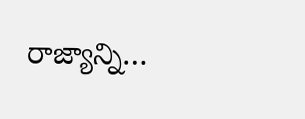రాజ్యాన్ని…